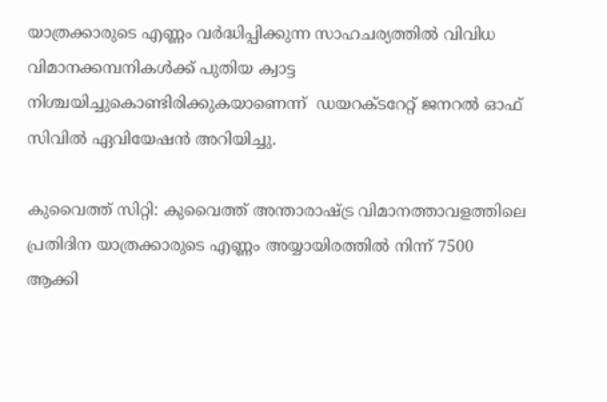യാത്രക്കാരുടെ എണ്ണം വര്‍ദ്ധിപ്പിക്കുന്ന സാഹചര്യത്തില്‍ വിവിധ വിമാനക്കമ്പനികള്‍ക്ക് പുതിയ ക്വാട്ട നിശ്ചയിച്ചുകൊണ്ടിരിക്കുകയാണെന്ന്  ഡയറക്ടറേറ്റ് ജനറല്‍ ഓഫ് സിവില്‍ ഏവിയേഷന്‍ അറിയിച്ചു.

കുവൈത്ത് സിറ്റി: കുവൈത്ത് അന്താരാഷ്‍ട്ര വിമാനത്താവളത്തിലെ പ്രതിദിന യാത്രക്കാരുടെ എണ്ണം അയ്യായിരത്തില്‍ നിന്ന് 7500 ആക്കി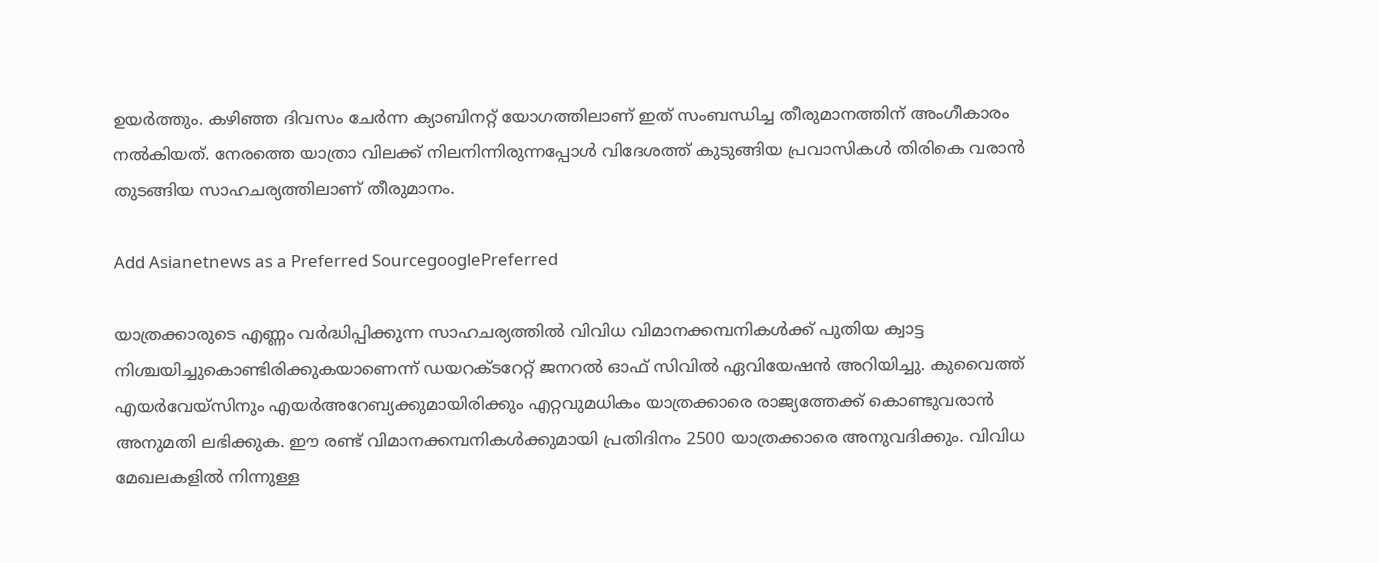ഉയര്‍ത്തും. കഴിഞ്ഞ ദിവസം ചേര്‍ന്ന ക്യാബിനറ്റ് യോഗത്തിലാണ് ഇത് സംബന്ധിച്ച തീരുമാനത്തിന് അംഗീകാരം നല്‍കിയത്. നേരത്തെ യാത്രാ വിലക്ക് നിലനിന്നിരുന്നപ്പോള്‍ വിദേശത്ത് കുടുങ്ങിയ പ്രവാസികള്‍ തിരികെ വരാന്‍ തുടങ്ങിയ സാഹചര്യത്തിലാണ് തീരുമാനം.

Add Asianetnews as a Preferred SourcegooglePreferred

യാത്രക്കാരുടെ എണ്ണം വര്‍ദ്ധിപ്പിക്കുന്ന സാഹചര്യത്തില്‍ വിവിധ വിമാനക്കമ്പനികള്‍ക്ക് പുതിയ ക്വാട്ട നിശ്ചയിച്ചുകൊണ്ടിരിക്കുകയാണെന്ന് ഡയറക്ടറേറ്റ് ജനറല്‍ ഓഫ് സിവില്‍ ഏവിയേഷന്‍ അറിയിച്ചു. കുവൈത്ത് എയര്‍വേയ്‍സിനും എയര്‍അറേബ്യക്കുമായിരിക്കും എറ്റവുമധികം യാത്രക്കാരെ രാജ്യത്തേക്ക് കൊണ്ടുവരാന്‍ അനുമതി ലഭിക്കുക. ഈ രണ്ട് വിമാനക്കമ്പനികള്‍ക്കുമായി പ്രതിദിനം 2500 യാത്രക്കാരെ അനുവദിക്കും. വിവിധ മേഖലകളില്‍ നിന്നുള്ള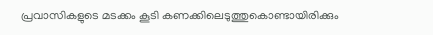പ്രവാസികളുടെ മടക്കം കൂടി കണക്കിലെടുത്തുകൊണ്ടായിരിക്കും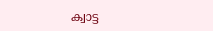ക്വാട്ട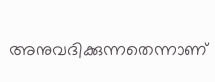അനുവദിക്കുന്നതെന്നാണ്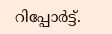റിപ്പോര്‍ട്ട്.